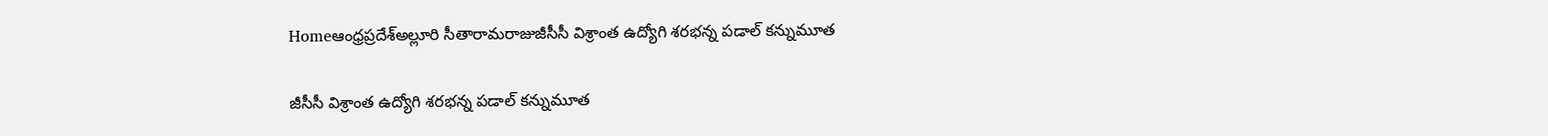Homeఆంధ్రప్రదేశ్అల్లూరి సీతారామరాజుజీసీసీ విశ్రాంత ఉద్యోగి శరభన్న పడాల్‌ కన్నుమూత

జీసీసీ విశ్రాంత ఉద్యోగి శరభన్న పడాల్‌ కన్నుమూత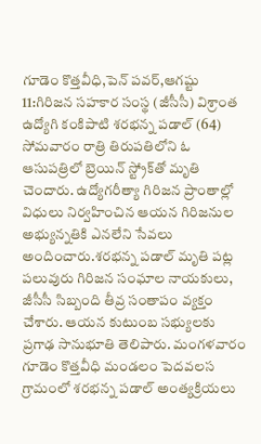గూడెం కొత్తవీధి,పెన్ పవర్,ఆగష్టు 11:గిరిజన సహకార సంస్థ (జీసీసీ) విశ్రాంత ఉద్యోగి కంకిపాటి శరభన్న పడాల్‌ (64) సోమవారం రాత్రి తిరుపతిలోని ఓ ఆసుపత్రిలో బ్రెయిన్‌ స్ట్రోక్‌తో మృతి చెందారు. ఉద్యోగరీత్యా గిరిజన ప్రాంతాల్లో విధులు నిర్వహించిన ఆయన గిరిజనుల అభ్యున్నతికి ఎనలేని సేవలు అందించారు.శరభన్న పడాల్‌ మృతి పట్ల పలువురు గిరిజన సంఘాల నాయకులు, జీసీసీ సిబ్బంది తీవ్ర సంతాపం వ్యక్తం చేశారు. ఆయన కుటుంబ సభ్యులకు ప్రగాఢ సానుభూతి తెలిపారు. మంగళవారం గూడెం కొత్తవీధి మండలం పెదవలస గ్రామంలో శరభన్న పడాల్‌ అంత్యక్రియలు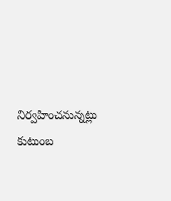నిర్వహించనున్నట్లు కుటుంబ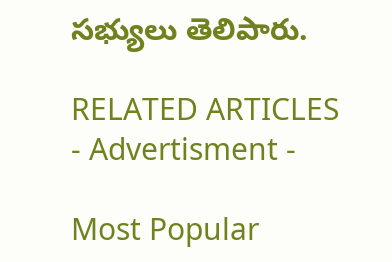సభ్యులు తెలిపారు.

RELATED ARTICLES
- Advertisment -

Most Popular